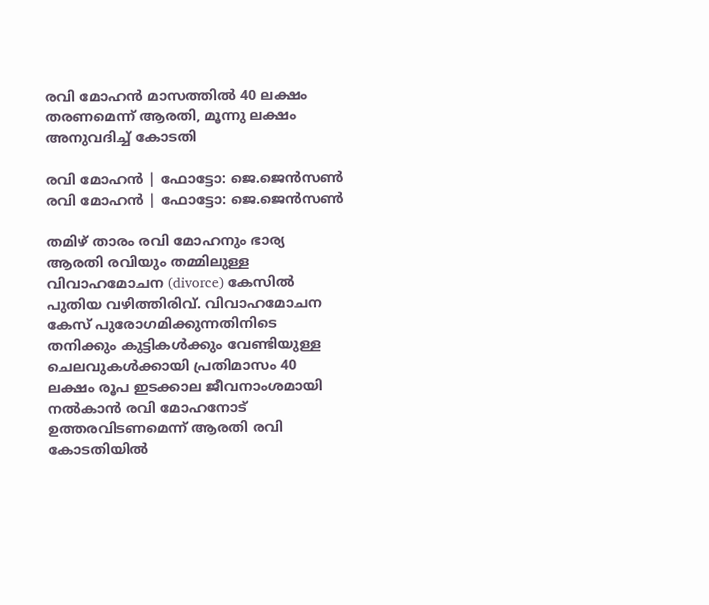രവി മോഹൻ മാസത്തിൽ 40 ലക്ഷം തരണമെന്ന് ആരതി, മൂന്നു ലക്ഷം അനുവദിച്ച് കോടതി

രവി മോഹൻ | ഫോട്ടോ: ജെ.ജെൻസൺ
രവി മോഹൻ | ഫോട്ടോ: ജെ.ജെൻസൺ

തമിഴ് താരം രവി മോഹനും ഭാര്യ ആരതി രവിയും തമ്മിലുള്ള വിവാഹമോചന (divorce) കേസിൽ പുതിയ വഴിത്തിരിവ്. വിവാഹമോചന കേസ് പുരോഗമിക്കുന്നതിനിടെ തനിക്കും കുട്ടികൾക്കും വേണ്ടിയുള്ള ചെലവുകൾക്കായി പ്രതിമാസം 40 ലക്ഷം രൂപ ഇടക്കാല ജീവനാംശമായി നൽകാൻ രവി മോഹനോട് ഉത്തരവിടണമെന്ന് ആരതി രവി കോടതിയിൽ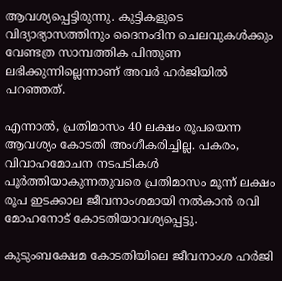ആവശ്യപ്പെട്ടിരുന്നു. കുട്ടികളുടെ വിദ്യാഭ്യാസത്തിനും ദൈനംദിന ചെലവുകൾക്കും വേണ്ടത്ര സാമ്പത്തിക പിന്തുണ ലഭിക്കുന്നില്ലെന്നാണ് അവർ ഹർജിയിൽ പറഞ്ഞത്.

എന്നാൽ, പ്രതിമാസം 40 ലക്ഷം രൂപയെന്ന ആവശ്യം കോടതി അംഗീകരിച്ചില്ല. പകരം, വിവാഹമോചന നടപടികൾ പൂർത്തിയാകുന്നതുവരെ പ്രതിമാസം മൂന്ന് ലക്ഷം രൂപ ഇടക്കാല ജീവനാംശമായി നൽകാൻ രവി മോഹനോട് കോടതിയാവശ്യപ്പെട്ടു.

കുടുംബക്ഷേമ കോടതിയിലെ ജീവനാംശ ഹർജി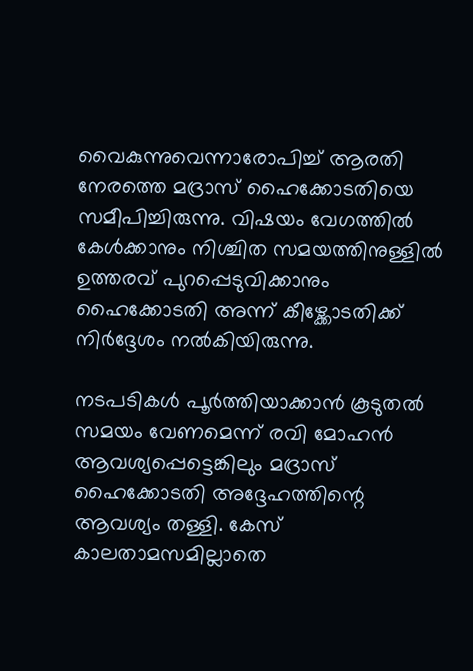വൈകുന്നുവെന്നാരോപിച്ച് ആരതി നേരത്തെ മദ്രാസ് ഹൈക്കോടതിയെ സമീപിച്ചിരുന്നു. വിഷയം വേഗത്തിൽ കേൾക്കാനും നിശ്ചിത സമയത്തിനുള്ളിൽ ഉത്തരവ് പുറപ്പെടുവിക്കാനും ഹൈക്കോടതി അന്ന് കീഴ്ക്കോടതിക്ക് നിർദ്ദേശം നൽകിയിരുന്നു.

നടപടികൾ പൂർത്തിയാക്കാൻ കൂടുതൽ സമയം വേണമെന്ന് രവി മോഹൻ ആവശ്യപ്പെട്ടെങ്കിലും മദ്രാസ് ഹൈക്കോടതി അദ്ദേഹത്തിന്റെ ആവശ്യം തള്ളി. കേസ് കാലതാമസമില്ലാതെ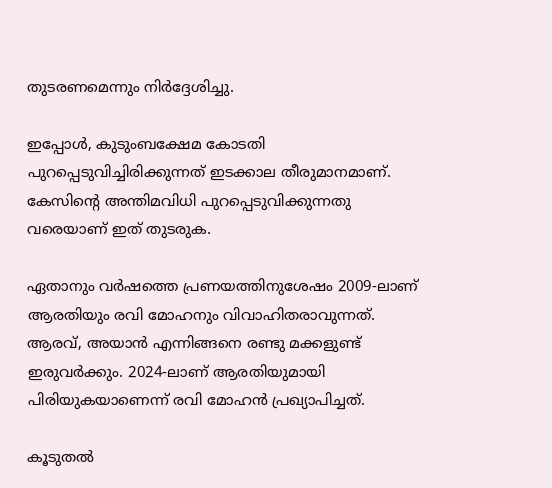തുടരണമെന്നും നിർദ്ദേശിച്ചു.

ഇപ്പോൾ, കുടുംബക്ഷേമ കോടതി പുറപ്പെടുവിച്ചിരിക്കുന്നത് ഇടക്കാല തീരുമാനമാണ്. കേസിന്റെ അന്തിമവിധി പുറപ്പെടുവിക്കുന്നതു വരെയാണ് ഇത് തുടരുക.

ഏതാനും വർഷത്തെ പ്രണയത്തിനുശേഷം 2009-ലാണ് ആരതിയും രവി മോഹനും വിവാഹിതരാവുന്നത്. ആരവ്, അയാൻ എന്നിങ്ങനെ രണ്ടു മക്കളുണ്ട് ഇരുവർക്കും. 2024-ലാണ് ആരതിയുമായി പിരിയുകയാണെന്ന് രവി മോഹൻ പ്രഖ്യാപിച്ചത്.

കൂടുതൽ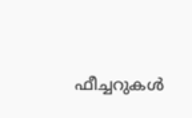ഫീച്ചറുകൾ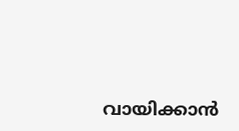വായിക്കാൻ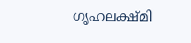ഗൃഹലക്ഷ്മി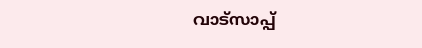വാട്സാപ്പ്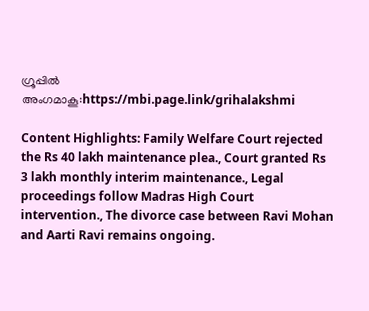ഗ്രൂപ്പിൽ അംഗമാകൂ:https://mbi.page.link/grihalakshmi

Content Highlights: Family Welfare Court rejected the Rs 40 lakh maintenance plea., Court granted Rs 3 lakh monthly interim maintenance., Legal proceedings follow Madras High Court intervention., The divorce case between Ravi Mohan and Aarti Ravi remains ongoing.